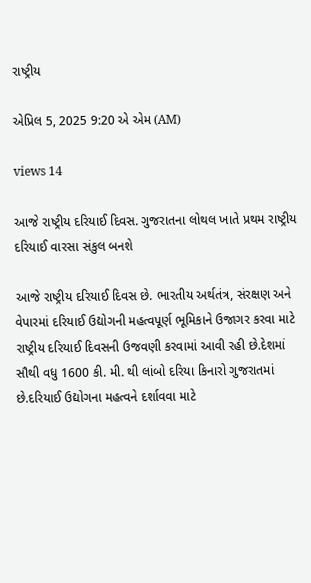રાષ્ટ્રીય

એપ્રિલ 5, 2025 9:20 એ એમ (AM)

views 14

આજે રાષ્ટ્રીય દરિયાઈ દિવસ. ગુજરાતના લોથલ ખાતે પ્રથમ રાષ્ટ્રીય દરિયાઈ વારસા સંકુલ બનશે

આજે રાષ્ટ્રીય દરિયાઈ દિવસ છે. ભારતીય અર્થતંત્ર, સંરક્ષણ અને વેપારમાં દરિયાઈ ઉદ્યોગની મહત્વપૂર્ણ ભૂમિકાને ઉજાગર કરવા માટે રાષ્ટ્રીય દરિયાઈ દિવસની ઉજવણી કરવામાં આવી રહી છે.દેશમાં સૌથી વધુ 1600 કી. મી. થી લાંબો દરિયા કિનારો ગુજરાતમાં છે.દરિયાઈ ઉદ્યોગના મહત્વને દર્શાવવા માટે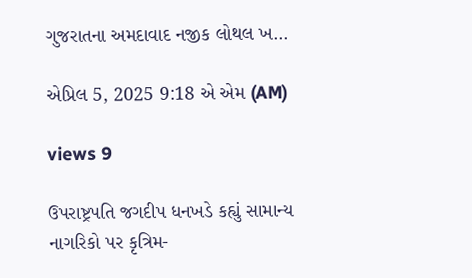ગુજરાતના અમદાવાદ નજીક લોથલ ખ...

એપ્રિલ 5, 2025 9:18 એ એમ (AM)

views 9

ઉપરાષ્ટ્રપતિ જગદીપ ધનખડે કહ્યું સામાન્ય નાગરિકો પર કૃત્રિમ-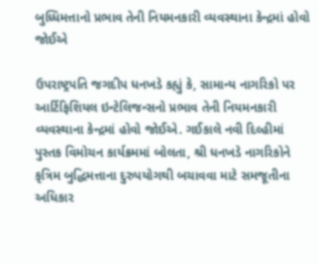બુધ્ધિમત્તાનો પ્રભાવ તેની નિયમનકારી વ્યવસ્થાના કેન્દ્રમાં હોવો જોઈએ

ઉપરાષ્ટ્રપતિ જગદીપ ધનખડે કહ્યું કે, સામાન્ય નાગરિકો પર આર્ટિફિશિયલ ઇન્ટેલિજન્સનો પ્રભાવ તેની નિયમનકારી વ્યવસ્થાના કેન્દ્રમાં હોવો જોઈએ. ગઈકાલે નવી દિલ્હીમાં પુસ્તક વિમોચન કાર્યક્રમમાં બોલતા, શ્રી ધનખડે નાગરિકોને કૃત્રિમ બુદ્ધિમત્તાના દુરુપયોગથી બચાવવા માટે સમજૂતીના અધિકાર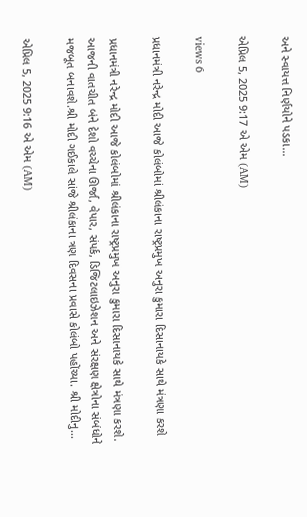અને સ્વાયત્ત નિર્ણયોને પડકા...

એપ્રિલ 5, 2025 9:17 એ એમ (AM)

views 6

પ્રધાનમંત્રી નરેન્દ્ર મોદી આજે કોલંબોમાં શ્રીલંકાના રાષ્ટ્રપ્રમુખ અનુરા કુમારા દિસાનાયકે સાથે મંત્રણા કરશે

પ્રધાનમંત્રી નરેન્દ્ર મોદી આજે કોલંબોમાં શ્રીલંકાના રાષ્ટ્રપ્રમુખ અનુરા કુમારા દિસાનાયકે સાથે મંત્રણા કરશે. આજની વાતચીત બંને દેશો વચ્ચેના ઊર્જા, વેપાર, સંપર્ક, ડિજિટલાઇઝેશન અને સંરક્ષણ ક્ષેત્રોના સંબંધોને મજબૂત બનાવશે.શ્રી મોદી ગઈકાલે સાંજે શ્રીલંકાના ત્રણ દિવસના પ્રવાસે કોલંબો પહોંચ્યા. શ્રી મોદીનુ...

એપ્રિલ 5, 2025 9:16 એ એમ (AM)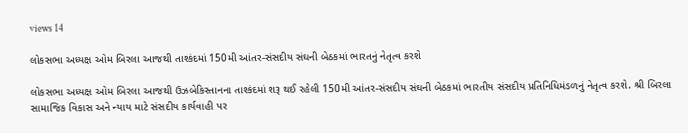views 14

લોકસભા અધ્યક્ષ ઓમ બિરલા આજથી તાશ્કંદમાં 150મી આંતર-સંસદીય સંઘની બેઠકમાં ભારતનું નેતૃત્વ કરશે

લોકસભા અધ્યક્ષ ઓમ બિરલા આજથી ઉઝબેકિસ્તાનના તાશ્કંદમાં શરૂ થઈ રહેલી 150મી આંતર-સંસદીય સંઘની બેઠકમાં ભારતીય સંસદીય પ્રતિનિધિમંડળનું નેતૃત્વ કરશે. શ્રી બિરલા સામાજિક વિકાસ અને ન્યાય માટે સંસદીય કાર્યવાહી પર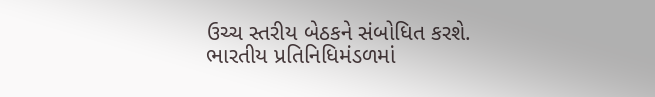ઉચ્ચ સ્તરીય બેઠકને સંબોધિત કરશે. ભારતીય પ્રતિનિધિમંડળમાં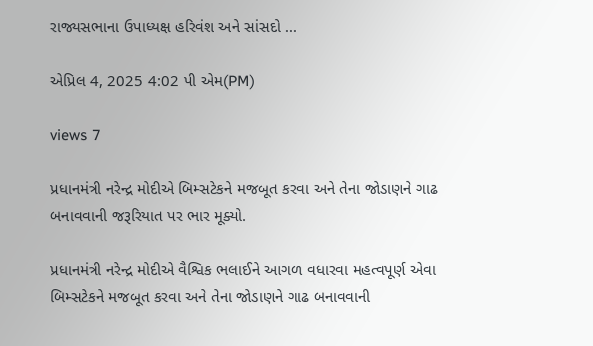રાજ્યસભાના ઉપાધ્યક્ષ હરિવંશ અને સાંસદો ...

એપ્રિલ 4, 2025 4:02 પી એમ(PM)

views 7

પ્રધાનમંત્રી નરેન્દ્ર મોદીએ બિમ્સટેકને મજબૂત કરવા અને તેના જોડાણને ગાઢ બનાવવાની જરૂરિયાત પર ભાર મૂક્યો.

પ્રધાનમંત્રી નરેન્દ્ર મોદીએ વૈશ્વિક ભલાઈને આગળ વધારવા મહત્વપૂર્ણ એવા બિમ્સટેકને મજબૂત કરવા અને તેના જોડાણને ગાઢ બનાવવાની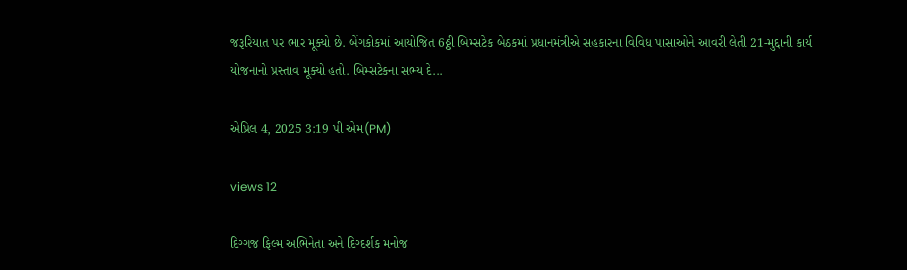જરૂરિયાત પર ભાર મૂક્યો છે. બેંગકોકમાં આયોજિત 6ઠ્ઠી બિમ્સટેક બેઠકમાં પ્રધાનમંત્રીએ સહકારના વિવિધ પાસાઓને આવરી લેતી 21-મુદ્દાની કાર્ય યોજનાનો પ્રસ્તાવ મૂક્યો હતો. બિમ્સટેકના સભ્ય દે...

એપ્રિલ 4, 2025 3:19 પી એમ(PM)

views 12

દિગ્ગજ ફિલ્મ અભિનેતા અને દિગ્દર્શક મનોજ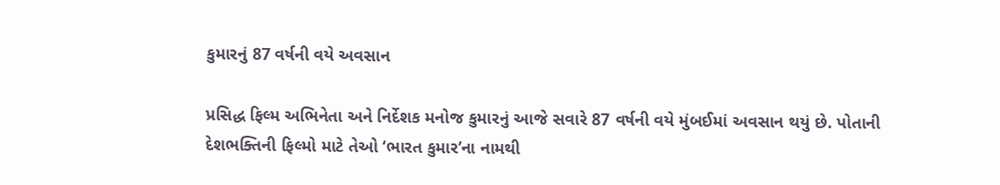કુમારનું 87 વર્ષની વયે અવસાન

પ્રસિદ્ધ ફિલ્મ અભિનેતા અને નિર્દેશક મનોજ કુમારનું આજે સવારે 87 વર્ષની વયે મુંબઈમાં અવસાન થયું છે. પોતાની દેશભક્તિની ફિલ્મો માટે તેઓ ‘ભારત કુમાર’ના નામથી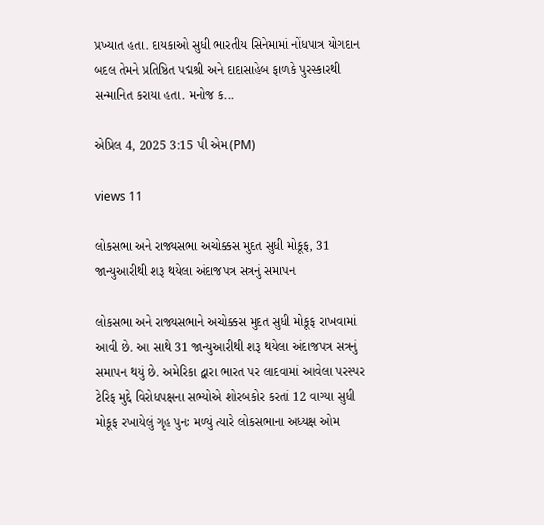પ્રખ્યાત હતા. દાયકાઓ સુધી ભારતીય સિનેમામાં નોંધપાત્ર યોગદાન બદલ તેમને પ્રતિષ્ઠિત પદ્મશ્રી અને દાદાસાહેબ ફાળકે પુરસ્કારથી સન્માનિત કરાયા હતા. મનોજ ક...

એપ્રિલ 4, 2025 3:15 પી એમ(PM)

views 11

લોકસભા અને રાજ્યસભા અચોક્કસ મુદત સુધી મોકૂફ, 31 જાન્યુઆરીથી શરૂ થયેલા અંદાજપત્ર સત્રનું સમાપન

લોકસભા અને રાજ્યસભાને અચોક્કસ મુદત સુધી મોકૂફ રાખવામાં આવી છે. આ સાથે 31 જાન્યુઆરીથી શરૂ થયેલા અંદાજપત્ર સત્રનું સમાપન થયું છે. અમેરિકા દ્વારા ભારત પર લાદવામાં આવેલા પરસ્પર ટેરિફ મુદ્દે વિરોધપક્ષના સભ્યોએ શોરબકોર કરતાં 12 વાગ્યા સુધી મોકૂફ રખાયેલું ગૃહ પુનઃ મળ્યું ત્યારે લોકસભાના અધ્યક્ષ ઓમ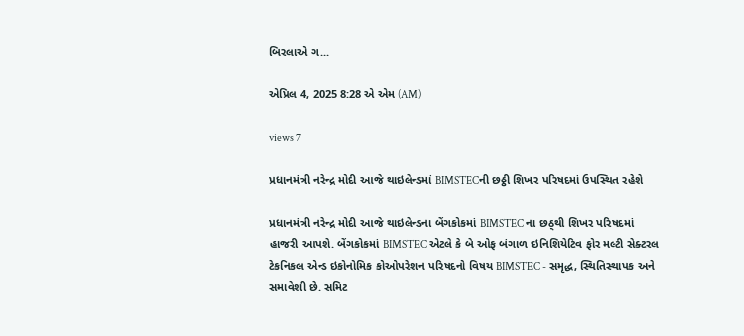બિરલાએ ગ...

એપ્રિલ 4, 2025 8:28 એ એમ (AM)

views 7

પ્રધાનમંત્રી નરેન્દ્ર મોદી આજે થાઇલેન્ડમાં BIMSTECની છઠ્ઠી શિખર પરિષદમાં ઉપસ્થિત રહેશે

પ્રધાનમંત્રી નરેન્દ્ર મોદી આજે થાઇલેન્ડના બેંગકોકમાં BIMSTEC ના છઠ્થી શિખર પરિષદમાં હાજરી આપશે. બેંગકોકમાં BIMSTEC એટલે કે બે ઓફ બંગાળ ઇનિશિયેટિવ ફોર મલ્ટી સેક્ટરલ ટેકનિકલ એન્ડ ઇકોનોમિક કોઓપરેશન પરિષદનો વિષય BIMSTEC - સમૃદ્ધ, સ્થિતિસ્થાપક અને સમાવેશી છે. સમિટ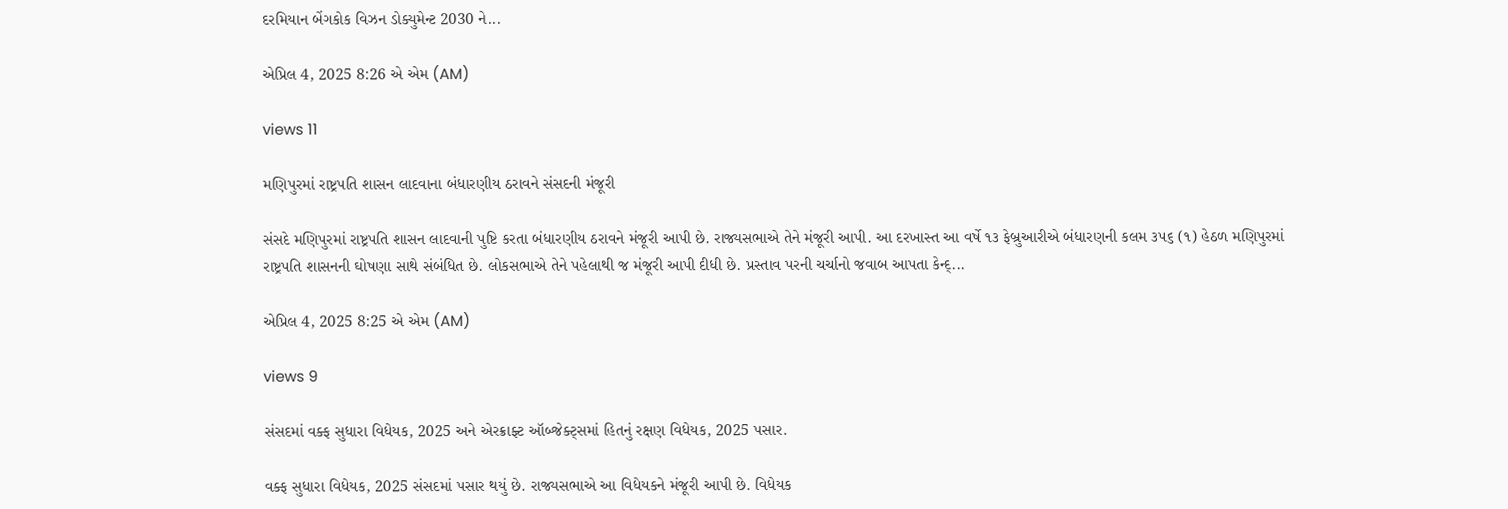દરમિયાન બેંગકોક વિઝન ડોક્યુમેન્ટ 2030 ને...

એપ્રિલ 4, 2025 8:26 એ એમ (AM)

views 11

મણિપુરમાં રાષ્ટ્રપતિ શાસન લાદવાના બંધારણીય ઠરાવને સંસદની મંજૂરી

સંસદે મણિપુરમાં રાષ્ટ્રપતિ શાસન લાદવાની પુષ્ટિ કરતા બંધારણીય ઠરાવને મંજૂરી આપી છે. રાજ્યસભાએ તેને મંજૂરી આપી. આ દરખાસ્ત આ વર્ષે ૧૩ ફેબ્રુઆરીએ બંધારણની કલમ ૩૫૬ (૧) હેઠળ મણિપુરમાં રાષ્ટ્રપતિ શાસનની ઘોષણા સાથે સંબંધિત છે. લોકસભાએ તેને પહેલાથી જ મંજૂરી આપી દીધી છે. પ્રસ્તાવ પરની ચર્ચાનો જવાબ આપતા કેન્દ્...

એપ્રિલ 4, 2025 8:25 એ એમ (AM)

views 9

સંસદમાં વક્ફ સુધારા વિધેયક, 2025 અને એરક્રાફ્ટ ઑબ્જેક્ટ્સમાં હિતનું રક્ષણ વિધેયક, 2025 પસાર.

વક્ફ સુધારા વિધેયક, 2025 સંસદમાં પસાર થયું છે. રાજ્યસભાએ આ વિધેયકને મંજૂરી આપી છે. વિધેયક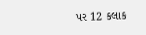પર 12 કલાક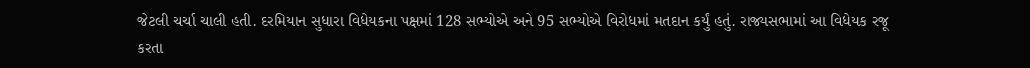જેટલી ચર્ચા ચાલી હતી. દરમિયાન સુધારા વિધેયકના પક્ષમાં 128 સભ્યોએ અને 95 સભ્યોએ વિરોધમાં મતદાન કર્યું હતું. રાજ્યસભામાં આ વિધેયક રજૂ કરતા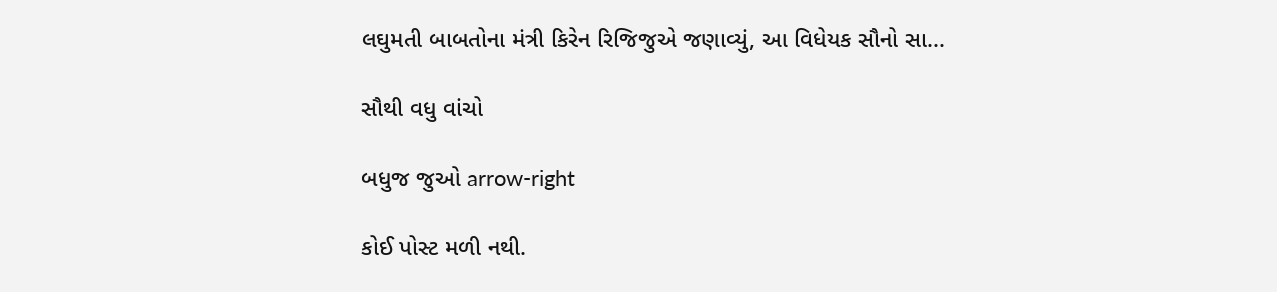લઘુમતી બાબતોના મંત્રી કિરેન રિજિજુએ જણાવ્યું, આ વિધેયક સૌનો સા...

સૌથી વધુ વાંચો

બધુજ જુઓ arrow-right

કોઈ પોસ્ટ મળી નથી.